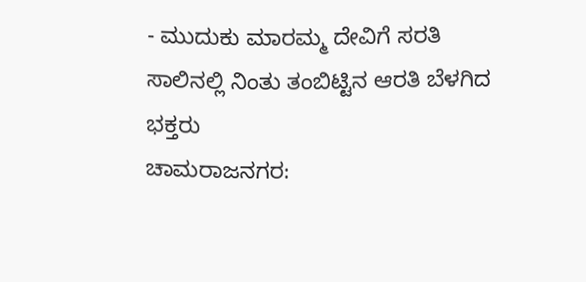- ಮುದುಕು ಮಾರಮ್ಮ ದೇವಿಗೆ ಸರತಿ ಸಾಲಿನಲ್ಲಿ ನಿಂತು ತಂಬಿಟ್ಟಿನ ಆರತಿ ಬೆಳಗಿದ ಭಕ್ತರು
ಚಾಮರಾಜನಗರ: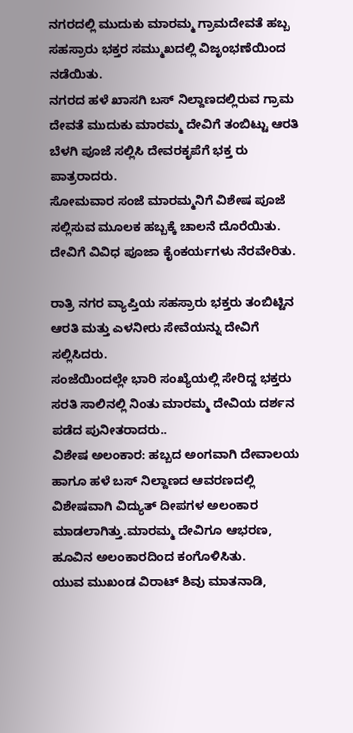ನಗರದಲ್ಲಿ ಮುದುಕು ಮಾರಮ್ಮ ಗ್ರಾಮದೇವತೆ ಹಬ್ಬ ಸಹಸ್ರಾರು ಭಕ್ತರ ಸಮ್ಮುಖದಲ್ಲಿ ವಿಜೃಂಭಣೆಯಿಂದ ನಡೆಯಿತು.
ನಗರದ ಹಳೆ ಖಾಸಗಿ ಬಸ್ ನಿಲ್ದಾಣದಲ್ಲಿರುವ ಗ್ರಾಮ ದೇವತೆ ಮುದುಕು ಮಾರಮ್ಮ ದೇವಿಗೆ ತಂಬಿಟ್ಟು ಆರತಿ ಬೆಳಗಿ ಪೂಜೆ ಸಲ್ಲಿಸಿ ದೇವರಕೃಪೆಗೆ ಭಕ್ತ ರು ಪಾತ್ರರಾದರು.
ಸೋಮವಾರ ಸಂಜೆ ಮಾರಮ್ಮನಿಗೆ ವಿಶೇಷ ಪೂಜೆ ಸಲ್ಲಿಸುವ ಮೂಲಕ ಹಬ್ಬಕ್ಕೆ ಚಾಲನೆ ದೊರೆಯಿತು. ದೇವಿಗೆ ವಿವಿಧ ಪೂಜಾ ಕೈಂಕರ್ಯಗಳು ನೆರವೇರಿತು.

ರಾತ್ರಿ ನಗರ ವ್ಯಾಪ್ತಿಯ ಸಹಸ್ರಾರು ಭಕ್ತರು ತಂಬಿಟ್ಟಿನ ಆರತಿ ಮತ್ತು ಎಳನೀರು ಸೇವೆಯನ್ನು ದೇವಿಗೆ ಸಲ್ಲಿಸಿದರು.
ಸಂಜೆಯಿಂದಲ್ಲೇ ಭಾರಿ ಸಂಖ್ಯೆಯಲ್ಲಿ ಸೇರಿದ್ದ ಭಕ್ತರು ಸರತಿ ಸಾಲಿನಲ್ಲಿ ನಿಂತು ಮಾರಮ್ಮ ದೇವಿಯ ದರ್ಶನ ಪಡೆದ ಪುನೀತರಾದರು..
ವಿಶೇಷ ಅಲಂಕಾರ: ಹಬ್ಬದ ಅಂಗವಾಗಿ ದೇವಾಲಯ ಹಾಗೂ ಹಳೆ ಬಸ್ ನಿಲ್ದಾಣದ ಆವರಣದಲ್ಲಿ ವಿಶೇಷವಾಗಿ ವಿದ್ಯುತ್ ದೀಪಗಳ ಅಲಂಕಾರ ಮಾಡಲಾಗಿತ್ತು.ಮಾರಮ್ಮ ದೇವಿಗೂ ಆಭರಣ, ಹೂವಿನ ಅಲಂಕಾರದಿಂದ ಕಂಗೊಳಿಸಿತು.
ಯುವ ಮುಖಂಡ ವಿರಾಟ್ ಶಿವು ಮಾತನಾಡಿ,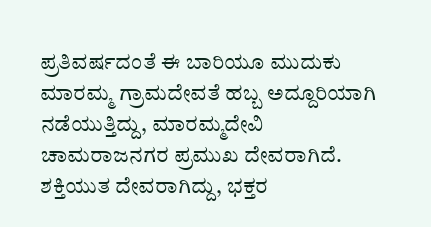ಪ್ರತಿವರ್ಷದಂತೆ ಈ ಬಾರಿಯೂ ಮುದುಕು ಮಾರಮ್ಮ ಗ್ರಾಮದೇವತೆ ಹಬ್ಬ ಅದ್ದೂರಿಯಾಗಿ ನಡೆಯುತ್ತಿದ್ದು, ಮಾರಮ್ಮದೇವಿ ಚಾಮರಾಜನಗರ ಪ್ರಮುಖ ದೇವರಾಗಿದೆ. ಶಕ್ತಿಯುತ ದೇವರಾಗಿದ್ದು, ಭಕ್ತರ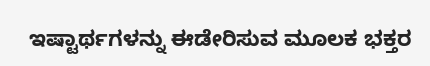ಇಷ್ಟಾರ್ಥಗಳನ್ನು ಈಡೇರಿಸುವ ಮೂಲಕ ಭಕ್ತರ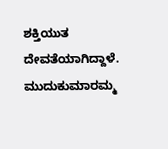ಶಕ್ತಿಯುತ ದೇವತೆಯಾಗಿದ್ದಾಳೆ. ಮುದುಕುಮಾರಮ್ಮ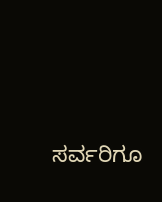ಸರ್ವರಿಗೂ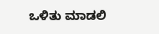ಒಳಿತು ಮಾಡಲಿ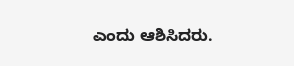ಎಂದು ಆಶಿಸಿದರು.